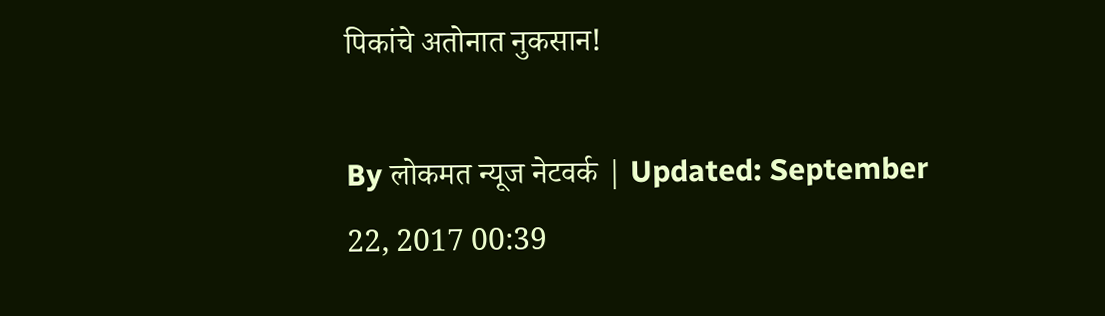पिकांचे अतोनात नुकसान!

By लोकमत न्यूज नेटवर्क | Updated: September 22, 2017 00:39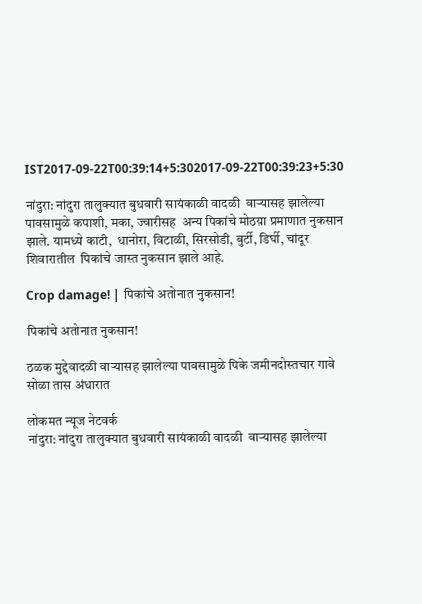IST2017-09-22T00:39:14+5:302017-09-22T00:39:23+5:30

नांदुरा: नांदुरा तालुक्यात बुधवारी सायंकाळी वादळी  वार्‍यासह झालेल्या पावसामुळे कपाशी, मका, ज्वारीसह  अन्य पिकांचे मोठय़ा प्रमाणात नुकसान झाले. यामध्ये काटी,  धानोरा, विटाळी, सिरसोडी, बुर्टी, डिर्घी, चांदूर शिवारातील  पिकांचे जास्त नुकसान झाले आहे.

Crop damage! | पिकांचे अतोनात नुकसान!

पिकांचे अतोनात नुकसान!

ठळक मुद्देवादळी वार्‍यासह झालेल्या पावसामुळे पिके जमीनदोस्तचार गावे सोळा तास अंधारात

लोकमत न्यूज नेटवर्क
नांदुरा: नांदुरा तालुक्यात बुधवारी सायंकाळी वादळी  वार्‍यासह झालेल्या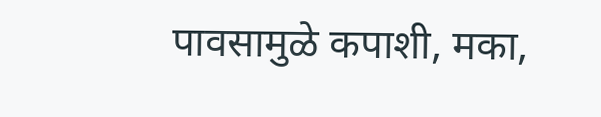पावसामुळे कपाशी, मका,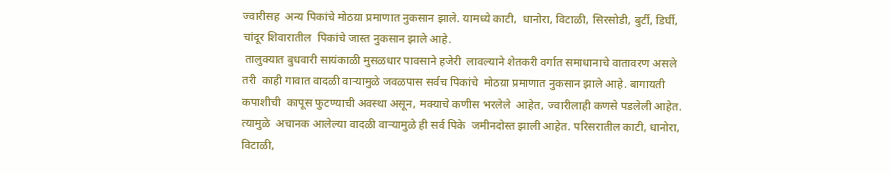ज्वारीसह  अन्य पिकांचे मोठय़ा प्रमाणात नुकसान झाले. यामध्ये काटी,  धानोरा, विटाळी, सिरसोडी, बुर्टी, डिर्घी, चांदूर शिवारातील  पिकांचे जास्त नुकसान झाले आहे.
 तालुक्यात बुधवारी सायंकाळी मुसळधार पावसाने हजेरी  लावल्याने शेतकरी वर्गात समाधानाचे वातावरण असले तरी  काही गावात वादळी वार्‍यामुळे जवळपास सर्वच पिकांचे  मोठय़ा प्रमाणात नुकसान झाले आहे. बागायती कपाशीची  कापूस फुटण्याची अवस्था असून, मक्याचे कणीस भरलेले  आहेत, ज्वारीलाही कणसे पडलेली आहेत. त्यामुळे  अचानक आलेल्या वादळी वार्‍यामुळे ही सर्व पिके  जमीनदोस्त झाली आहेत. परिसरातील काटी, धानोरा,  विटाळी,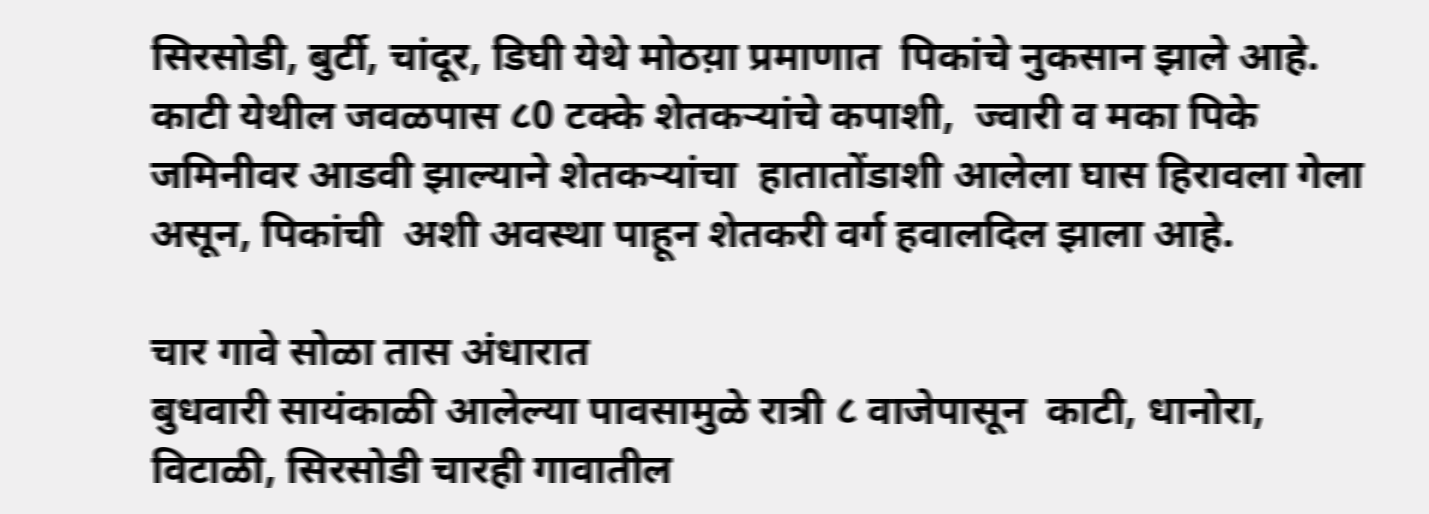सिरसोडी, बुर्टी, चांदूर, डिघी येथे मोठय़ा प्रमाणात  पिकांचे नुकसान झाले आहे.
काटी येथील जवळपास ८0 टक्के शेतकर्‍यांचे कपाशी,  ज्वारी व मका पिके जमिनीवर आडवी झाल्याने शेतकर्‍यांचा  हातातोंडाशी आलेला घास हिरावला गेला असून, पिकांची  अशी अवस्था पाहून शेतकरी वर्ग हवालदिल झाला आहे.

चार गावे सोळा तास अंधारात
बुधवारी सायंकाळी आलेल्या पावसामुळे रात्री ८ वाजेपासून  काटी, धानोरा, विटाळी, सिरसोडी चारही गावातील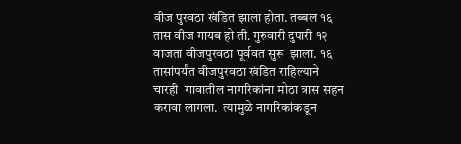वीज पुरवठा खंडित झाला होता. तब्बल १६ तास वीज गायब हो ती. गुरुवारी दुपारी १२ वाजता वीजपुरवठा पूर्ववत सुरू  झाला. १६ तासांपर्यंत वीजपुरवठा खंडित राहिल्याने चारही  गावातील नागरिकांना मोठा त्रास सहन करावा लागला.  त्यामुळे नागरिकांकडून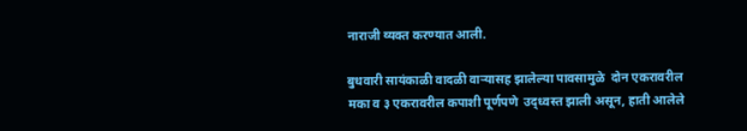नाराजी व्यक्त करण्यात आली.

बुधवारी सायंकाळी वादळी वार्‍यासह झालेल्या पावसामुळे  दोन एकरावरील मका व ३ एकरावरील कपाशी पूर्णपणे  उद्ध्वस्त झाली असून, हाती आलेले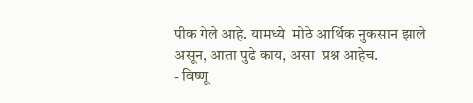पीक गेले आहे. यामध्ये  मोठे आर्थिक नुकसान झाले असून, आता पुढे काय, असा  प्रश्न आहेच.
- विष्णू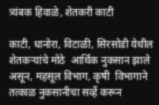त्र्यंबक हिवाळे, शेतकरी काटी

काटी, धानोरा, विटाळी, सिरसोडी येथील शेतकर्‍यांचे मोठे  आर्थिक नुकसान झाले असून, महसूल विभाग, कृषी  विभागाने तत्काळ नुकसानीचा सर्व्हे करून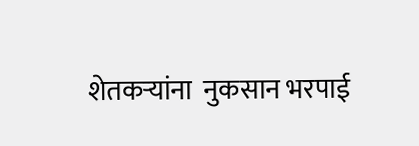शेतकर्‍यांना  नुकसान भरपाई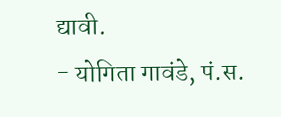द्यावी.
- योगिता गावंडे, पं.स.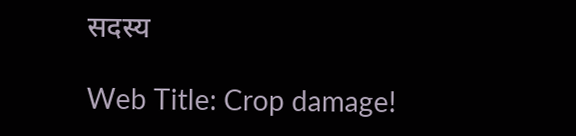सदस्य

Web Title: Crop damage!